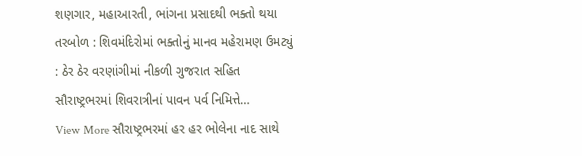શણગાર, મહાઆરતી, ભાંગના પ્રસાદથી ભક્તો થયા તરબોળ : શિવમંદિરોમાં ભક્તોનું માનવ મહેરામણ ઉમટ્યું : ઠેર ઠેર વરણાંગીમાં નીકળી ગુજરાત સહિત સૌરાષ્ટ્રભરમાં શિવરાત્રીનાં પાવન પર્વ નિમિત્તે…
View More સૌરાષ્ટ્રભરમાં હર હર ભોલેના નાદ સાથે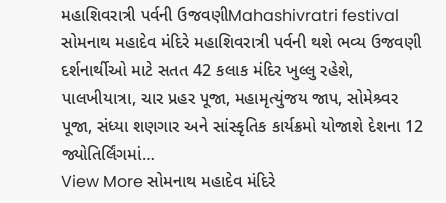મહાશિવરાત્રી પર્વની ઉજવણીMahashivratri festival
સોમનાથ મહાદેવ મંદિરે મહાશિવરાત્રી પર્વની થશે ભવ્ય ઉજવણી
દર્શનાર્થીઓ માટે સતત 42 કલાક મંદિર ખુલ્લુ રહેશે, પાલખીયાત્રા, ચાર પ્રહર પૂજા, મહામૃત્યુંજય જાપ, સોમેશ્ર્વર પૂજા, સંધ્યા શણગાર અને સાંસ્કૃતિક કાર્યક્રમો યોજાશે દેશના 12 જ્યોતિર્લિંગમાં…
View More સોમનાથ મહાદેવ મંદિરે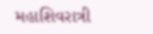મહાશિવરાત્રી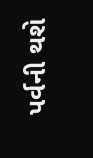પર્વની થશે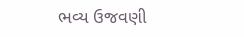ભવ્ય ઉજવણી